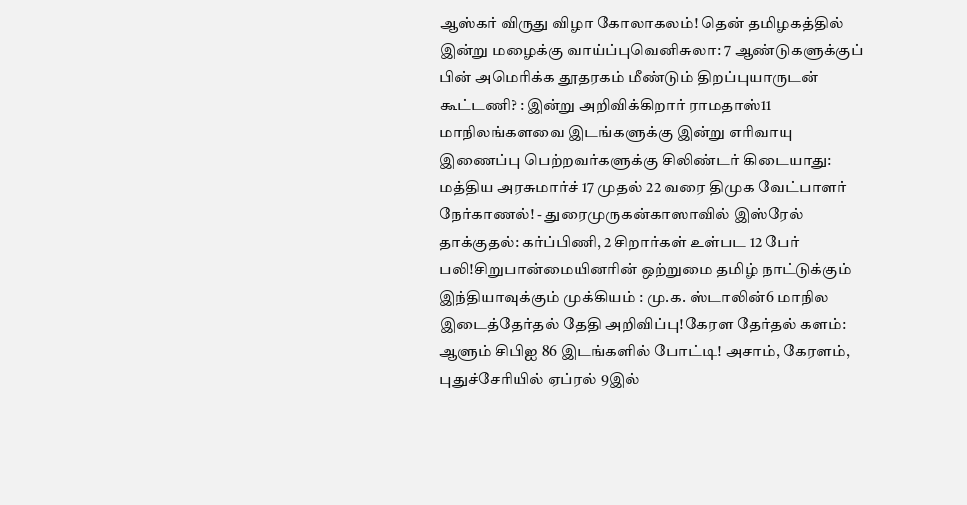ஆஸ்கர் விருது விழா கோலாகலம்! தென் தமிழகத்தில் இன்று மழைக்கு வாய்ப்புவெனிசுலா: 7 ஆண்டுகளுக்குப் பின் அமெரிக்க தூதரகம் மீண்டும் திறப்புயாருடன் கூட்டணி? : இன்று அறிவிக்கிறார் ராமதாஸ்11 மாநிலங்களவை இடங்களுக்கு இன்று எரிவாயு இணைப்பு பெற்றவர்களுக்கு சிலிண்டர் கிடையாது: மத்திய அரசுமார்ச் 17 முதல் 22 வரை திமுக வேட்பாளர் நேர்காணல்! - துரைமுருகன்காஸாவில் இஸ்ரேல் தாக்குதல்: கர்ப்பிணி, 2 சிறார்கள் உள்பட 12 பேர் பலி!சிறுபான்மையினரின் ஒற்றுமை தமிழ் நாட்டுக்கும் இந்தியாவுக்கும் முக்கியம் : மு.க. ஸ்டாலின்6 மாநில இடைத்தேர்தல் தேதி அறிவிப்பு!கேரள தேர்தல் களம்: ஆளும் சிபிஐ 86 இடங்களில் போட்டி! அசாம், கேரளம், புதுச்சேரியில் ஏப்ரல் 9இல்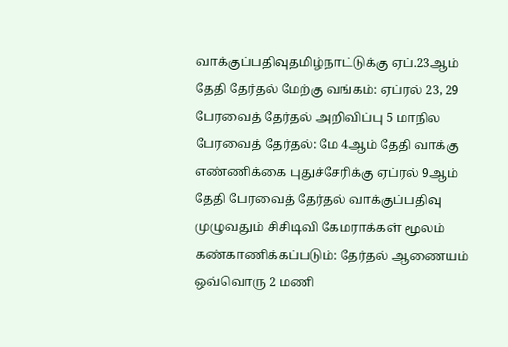வாக்குப்பதிவுதமிழ்நாட்டுக்கு ஏப்.23ஆம் தேதி தேர்தல் மேற்கு வங்கம்: ஏப்ரல் 23, 29 பேரவைத் தேர்தல் அறிவிப்பு 5 மாநில பேரவைத் தேர்தல்: மே 4ஆம் தேதி வாக்கு எண்ணிக்கை புதுச்சேரிக்கு ஏப்ரல் 9ஆம் தேதி பேரவைத் தேர்தல் வாக்குப்பதிவு முழுவதும் சிசிடிவி கேமராக்கள் மூலம் கண்காணிக்கப்படும்: தேர்தல் ஆணையம் ஒவ்வொரு 2 மணி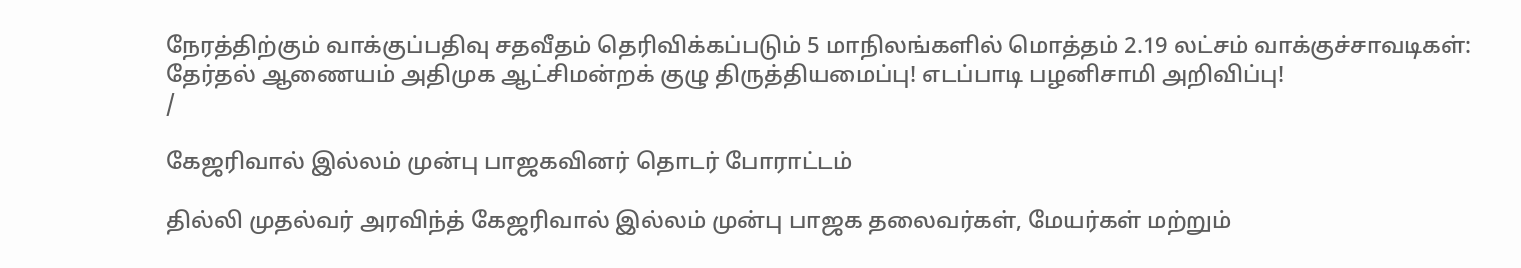நேரத்திற்கும் வாக்குப்பதிவு சதவீதம் தெரிவிக்கப்படும் 5 மாநிலங்களில் மொத்தம் 2.19 லட்சம் வாக்குச்சாவடிகள்: தேர்தல் ஆணையம் அதிமுக ஆட்சிமன்றக் குழு திருத்தியமைப்பு! எடப்பாடி பழனிசாமி அறிவிப்பு!
/

கேஜரிவால் இல்லம் முன்பு பாஜகவினர் தொடர் போராட்டம்

தில்லி முதல்வர் அரவிந்த் கேஜரிவால் இல்லம் முன்பு பாஜக தலைவர்கள், மேயர்கள் மற்றும்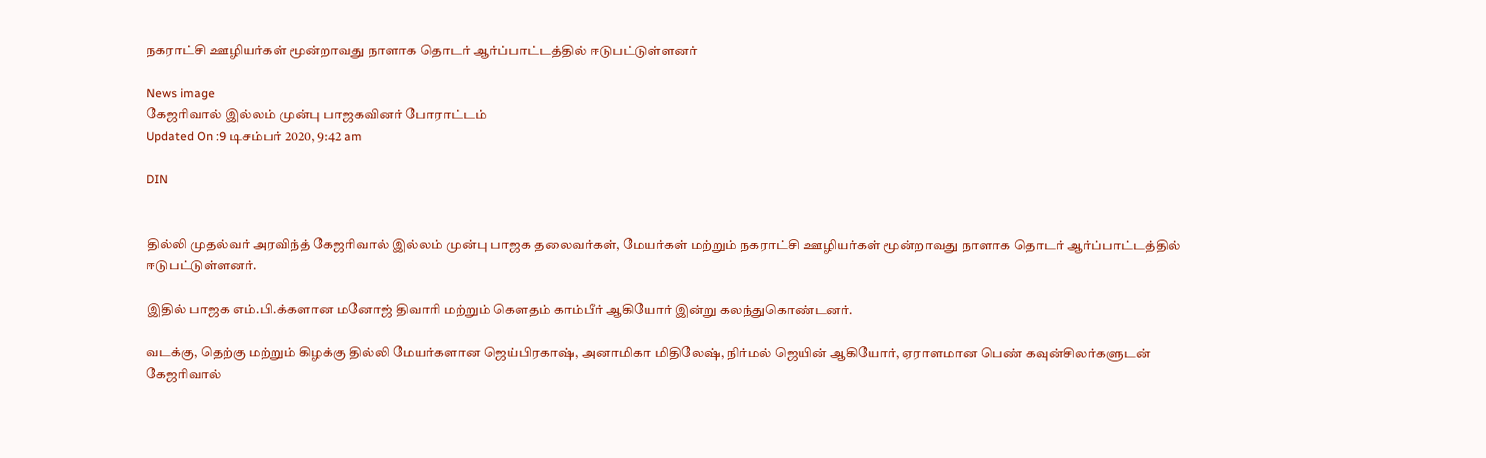நகராட்சி ஊழியர்கள் மூன்றாவது நாளாக தொடர் ஆர்ப்பாட்டத்தில் ஈடுபட்டுள்ளனர்

News image
கேஜரிவால் இல்லம் முன்பு பாஜகவினர் போராட்டம்
Updated On :9 டிசம்பர் 2020, 9:42 am

DIN


தில்லி முதல்வர் அரவிந்த் கேஜரிவால் இல்லம் முன்பு பாஜக தலைவர்கள், மேயர்கள் மற்றும் நகராட்சி ஊழியர்கள் மூன்றாவது நாளாக தொடர் ஆர்ப்பாட்டத்தில் ஈடுபட்டுள்ளனர்.

இதில் பாஜக எம்.பி.க்களான மனோஜ் திவாரி மற்றும் கெளதம் காம்பீர் ஆகியோர் இன்று கலந்துகொண்டனர்.

வடக்கு, தெற்கு மற்றும் கிழக்கு தில்லி மேயர்களான ஜெய்பிரகாஷ், அனாமிகா மிதிலேஷ், நிர்மல் ஜெயின் ஆகியோர், ஏராளமான பெண் கவுன்சிலர்களுடன் கேஜரிவால்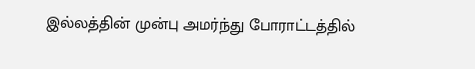இல்லத்தின் முன்பு அமர்ந்து போராட்டத்தில்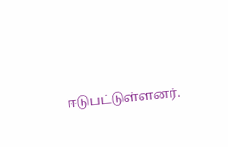ஈடுபட்டுள்ளனர்.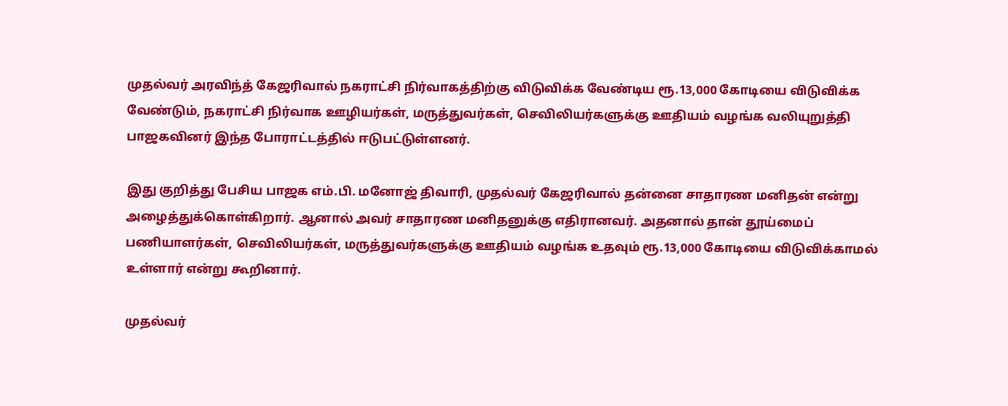முதல்வர் அரவிந்த் கேஜரிவால் நகராட்சி நிர்வாகத்திற்கு விடுவிக்க வேண்டிய ரூ.13,000 கோடியை விடுவிக்க வேண்டும், நகராட்சி நிர்வாக ஊழியர்கள், மருத்துவர்கள், செவிலியர்களுக்கு ஊதியம் வழங்க வலியுறுத்தி பாஜகவினர் இந்த போராட்டத்தில் ஈடுபட்டுள்ளனர்.

இது குறித்து பேசிய பாஜக எம்.பி. மனோஜ் திவாரி, முதல்வர் கேஜரிவால் தன்னை சாதாரண மனிதன் என்று அழைத்துக்கொள்கிறார். ஆனால் அவர் சாதாரண மனிதனுக்கு எதிரானவர். அதனால் தான் தூய்மைப் பணியாளர்கள், செவிலியர்கள், மருத்துவர்களுக்கு ஊதியம் வழங்க உதவும் ரூ.13,000 கோடியை விடுவிக்காமல் உள்ளார் என்று கூறினார்.

முதல்வர்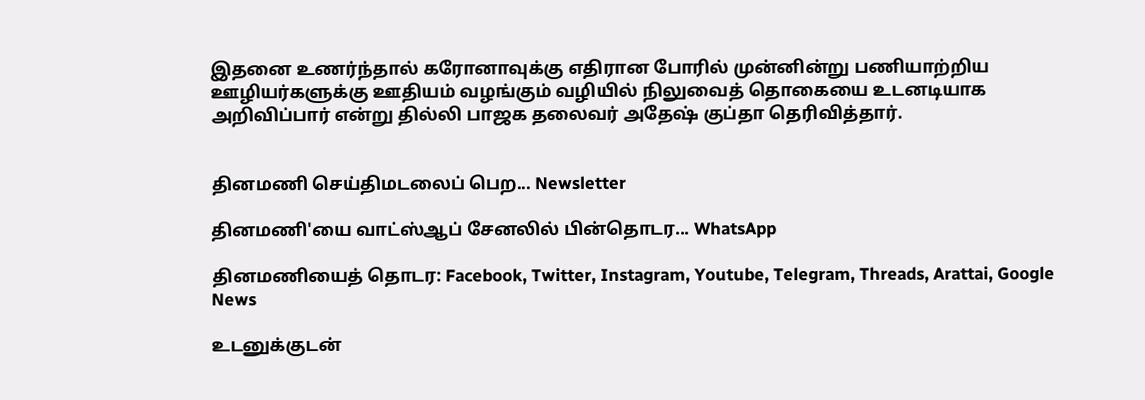இதனை உணர்ந்தால் கரோனாவுக்கு எதிரான போரில் முன்னின்று பணியாற்றிய ஊழியர்களுக்கு ஊதியம் வழங்கும் வழியில் நிலுவைத் தொகையை உடனடியாக அறிவிப்பார் என்று தில்லி பாஜக தலைவர் அதேஷ் குப்தா தெரிவித்தார்.


தினமணி செய்திமடலைப் பெற... Newsletter

தினமணி'யை வாட்ஸ்ஆப் சேனலில் பின்தொடர... WhatsApp

தினமணியைத் தொடர: Facebook, Twitter, Instagram, Youtube, Telegram, Threads, Arattai, Google News

உடனுக்குடன்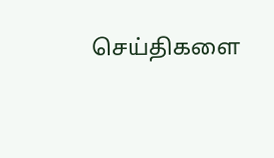செய்திகளை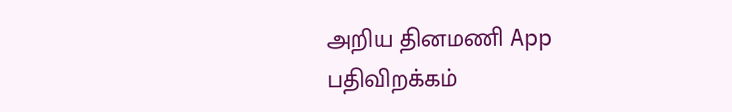அறிய தினமணி App பதிவிறக்கம்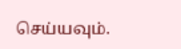செய்யவும்.